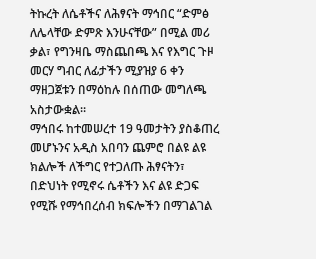ትኩረት ለሴቶችና ለሕፃናት ማኅበር “ድምፅ ለሌላቸው ድምጽ እንሁናቸው” በሚል መሪ ቃል፣ የግንዛቤ ማስጨበጫ እና የእግር ጉዞ መርሃ ግብር ለፊታችን ሚያዝያ 6 ቀን ማዘጋጀቱን በማዕከሉ በሰጠው መግለጫ አስታውቋል።
ማኅበሩ ከተመሠረተ 19 ዓመታትን ያስቆጠረ መሆኑንና አዲስ አበባን ጨምሮ በልዩ ልዩ ክልሎች ለችግር የተጋለጡ ሕፃናትን፣ በድህነት የሚኖሩ ሴቶችን እና ልዩ ድጋፍ የሚሹ የማኅበረሰብ ክፍሎችን በማገልገል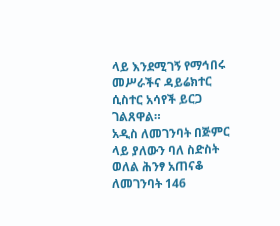ላይ እንደሚገኝ የማኅበሩ መሥራችና ዳይሬክተር ሲስተር አሳየች ይርጋ ገልጸዋል።
አዲስ ለመገንባት በጅምር ላይ ያለውን ባለ ስድስት ወለል ሕንፃ አጠናቆ ለመገንባት 146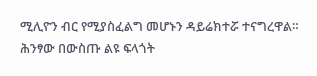ሚሊዮን ብር የሚያስፈልግ መሆኑን ዳይሬክተሯ ተናግረዋል። ሕንፃው በውስጡ ልዩ ፍላጎት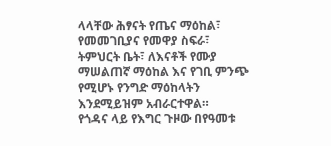ላላቸው ሕፃናት የጤና ማዕከል፣ የመመገቢያና የመዋያ ስፍራ፣ ትምህርት ቤት፣ ለእናቶች የሙያ ማሠልጠኛ ማዕከል እና የገቢ ምንጭ የሚሆኑ የንግድ ማዕከላትን እንደሚይዝም አብራርተዋል።
የጎዳና ላይ የእግር ጉዞው በየዓመቱ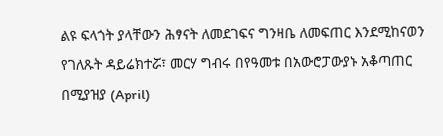ልዩ ፍላጎት ያላቸውን ሕፃናት ለመደገፍና ግንዛቤ ለመፍጠር እንደሚከናወን የገለጹት ዳይሬክተሯ፣ መርሃ ግብሩ በየዓመቱ በአውሮፓውያኑ አቆጣጠር በሚያዝያ (April)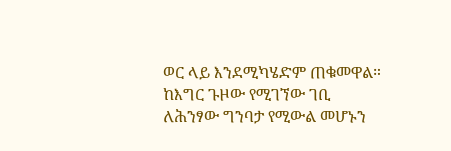ወር ላይ እንደሚካሄድም ጠቁመዋል።
ከእግር ጉዞው የሚገኘው ገቢ ለሕንፃው ግንባታ የሚውል መሆኑን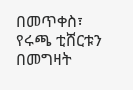በመጥቀስ፣ የሩጫ ቲሸርቱን በመግዛት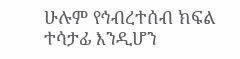ሁሉም የኅብረተሰብ ክፍል ተሳታፊ እንዲሆን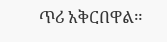ጥሪ አቅርበዋል።